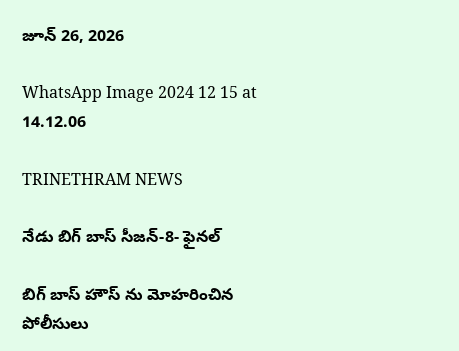జూన్ 26, 2026

WhatsApp Image 2024 12 15 at 14.12.06

TRINETHRAM NEWS

నేడు బిగ్ బాస్ సీజన్-8- ఫైనల్

బిగ్ బాస్ హౌస్ ను మోహరించిన పోలీసులు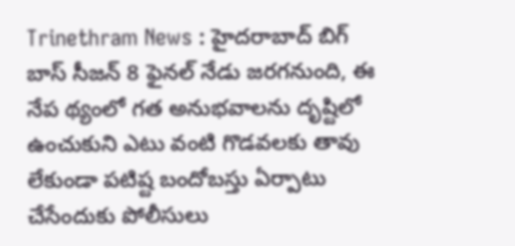Trinethram News : హైదరాబాద్ బిగ్ బాస్ సీజన్ 8 ఫైనల్ నేడు జరగనుంది, ఈ నేప థ్యంలో గత అనుభవాలను దృష్టిలో ఉంచుకుని ఎటు వంటి గొడవలకు తావు లేకుండా పటిష్ట బందోబస్తు ఏర్పాటు చేసేందుకు పోలీసులు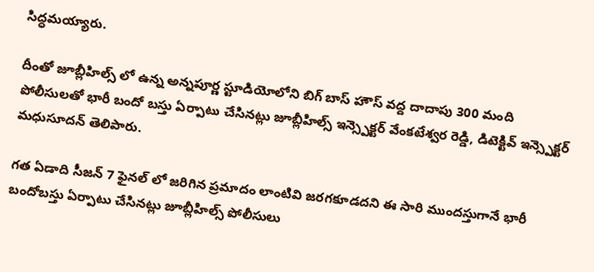సిద్ధమయ్యారు.

దీంతో జూబ్లీహిల్స్ లో ఉన్న అన్నపూర్ణ స్టూడియోలోని బిగ్ బాస్ హౌస్ వద్ద దాదాపు 300 మంది పోలీసులతో భారీ బందో బస్తు ఏర్పాటు చేసినట్లు జూబ్లీహిల్స్ ఇన్స్పెక్టర్ వేంకటేశ్వర రెడ్డి, డిటెక్టివ్ ఇన్స్పెక్టర్ మధుసూదన్ తెలిపారు.

గత ఏడాది సీజన్ 7 ఫైనల్ లో జరిగిన ప్రమాదం లాంటివి జరగకూడదని ఈ సారి ముందస్తుగానే భారీ బందోబస్తు ఏర్పాటు చేసినట్లు జూబ్లీహిల్స్ పోలీసులు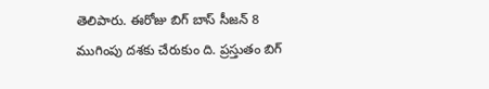తెలిపారు. ఈరోజు బిగ్ బాస్ సీజన్ 8 ముగింపు దశకు చేరుకుం ది. ప్రస్తుతం బిగ్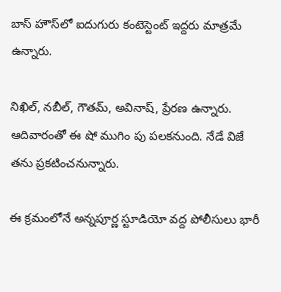బాస్ హౌస్‌లో ఐదుగురు కంటెస్టెంట్ ఇద్దరు మాత్రమే ఉన్నారు.

నిఖిల్, నబీల్, గౌతమ్, అవినాష్, ప్రేరణ ఉన్నారు. ఆదివారంతో ఈ షో ముగిం పు పలకనుంది. నేడే విజే తను ప్రకటించనున్నారు.

ఈ క్రమంలోనే అన్నపూర్ణ స్టూడియో వద్ద పోలీసులు భారీ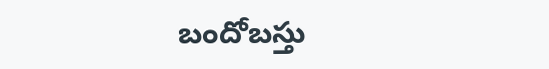బందోబస్తు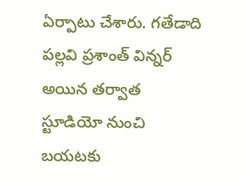ఏర్పాటు చేశారు. గతేడాది పల్లవి ప్రశాంత్ విన్నర్ అయిన తర్వాత స్టూడియో నుంచి బయటకు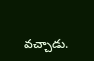వచ్చాడు.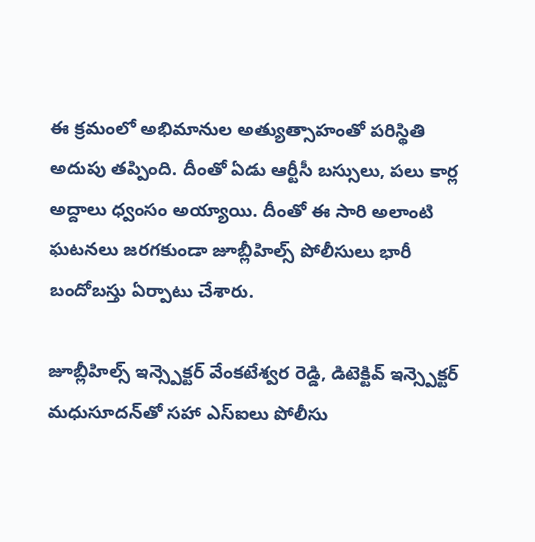ఈ క్రమంలో అభిమానుల అత్యుత్సాహంతో పరిస్థితి అదుపు తప్పింది. దీంతో ఏడు ఆర్టీసీ బస్సులు, పలు కార్ల అద్దాలు ధ్వంసం అయ్యాయి. దీంతో ఈ సారి అలాంటి ఘటనలు జరగకుండా జూబ్లీహిల్స్ పోలీసులు భారీ బందోబస్తు ఏర్పాటు చేశారు.

జూబ్లీహిల్స్ ఇన్స్పెక్టర్ వేంకటేశ్వర రెడ్డి, డిటెక్టివ్ ఇన్స్పెక్టర్ మధుసూదన్‌తో సహా ఎస్ఐలు పోలీసు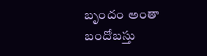బృందం అంతా బందోబస్తు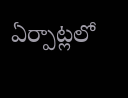ఏర్పాట్లలో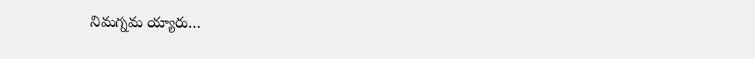నిమగ్నమ య్యారు…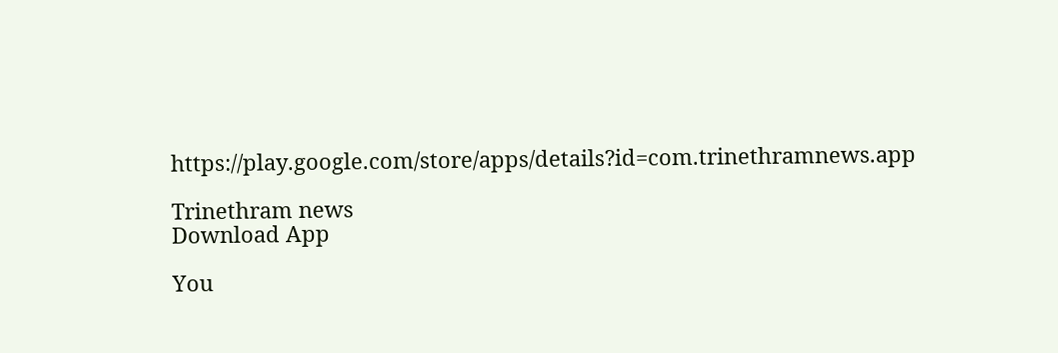https://play.google.com/store/apps/details?id=com.trinethramnews.app

Trinethram news
Download App

You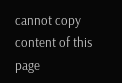cannot copy content of this page